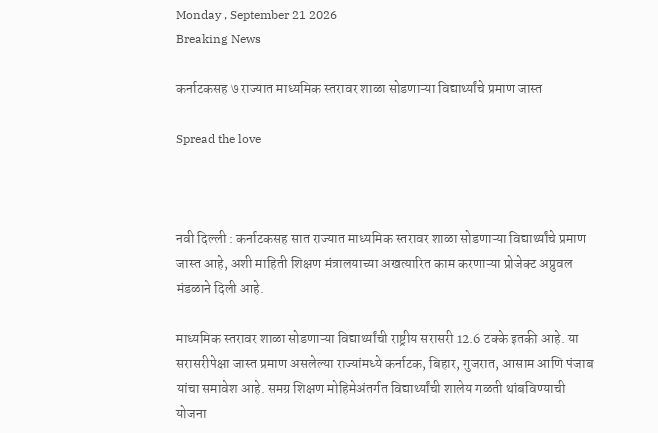Monday , September 21 2026
Breaking News

कर्नाटकसह ७ राज्यात माध्यमिक स्तरावर शाळा सोडणाऱ्या विद्यार्थ्यांचे प्रमाण जास्त

Spread the love



नवी दिल्ली : कर्नाटकसह सात राज्यात माध्यमिक स्तरावर शाळा सोडणाऱ्या विद्यार्थ्यांचे प्रमाण जास्त आहे, अशी माहिती शिक्षण मंत्रालयाच्या अखत्यारित काम करणाऱ्या प्रोजेक्ट अप्रुवल मंडळाने दिली आहे.

माध्यमिक स्तरावर शाळा सोडणाऱ्या विद्यार्थ्यांची राष्ट्रीय सरासरी 12.6 टक्के इतकी आहे. या सरासरीपेक्षा जास्त प्रमाण असलेल्या राज्यांमध्ये कर्नाटक, बिहार, गुजरात, आसाम आणि पंजाब यांचा समावेश आहे. समग्र शिक्षण मोहिमेअंतर्गत विद्यार्थ्यांची शालेय गळती थांबविण्याची योजना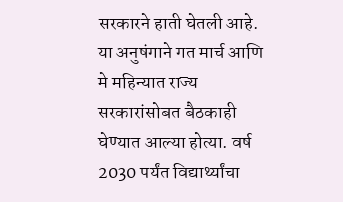सरकारने हाती घेतली आहे. या अनुषंगाने गत मार्च आणि मे महिन्यात राज्य सरकारांसोबत बैठकाही घेण्यात आल्या होत्या. वर्ष 2030 पर्यंत विद्यार्थ्यांचा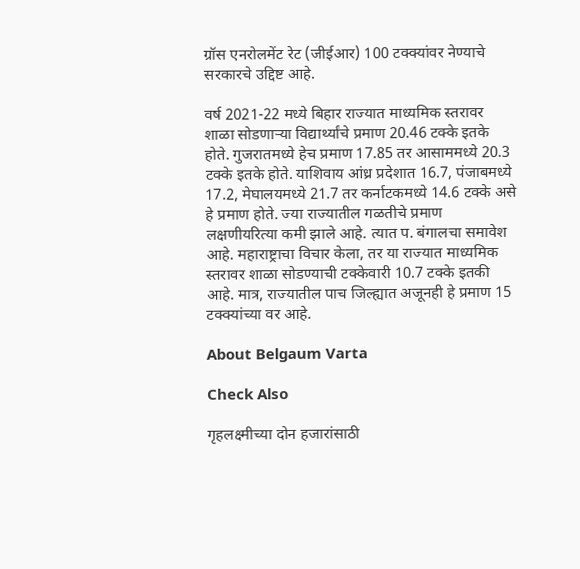ग्रॉस एनरोलमेंट रेट (जीईआर) 100 टक्क्यांवर नेण्याचे सरकारचे उद्दिष्ट आहे.

वर्ष 2021-22 मध्ये बिहार राज्यात माध्यमिक स्तरावर शाळा सोडणाऱ्या विद्यार्थ्यांचे प्रमाण 20.46 टक्के इतके होते. गुजरातमध्ये हेच प्रमाण 17.85 तर आसाममध्ये 20.3 टक्के इतके होते. याशिवाय आंध्र प्रदेशात 16.7, पंजाबमध्ये 17.2, मेघालयमध्ये 21.7 तर कर्नाटकमध्ये 14.6 टक्के असे हे प्रमाण होते. ज्या राज्यातील गळतीचे प्रमाण लक्षणीयरित्या कमी झाले आहे. त्यात प. बंगालचा समावेश आहे. महाराष्ट्राचा विचार केला, तर या राज्यात माध्यमिक स्तरावर शाळा सोडण्याची टक्केवारी 10.7 टक्के इतकी आहे. मात्र, राज्यातील पाच जिल्ह्यात अजूनही हे प्रमाण 15 टक्क्यांच्या वर आहे.

About Belgaum Varta

Check Also

गृहलक्ष्मीच्या दोन हजारांसाठी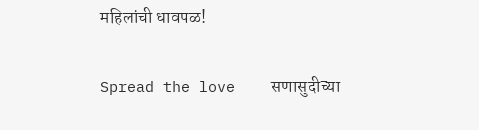महिलांची धावपळ!

Spread the love    सणासुदीच्या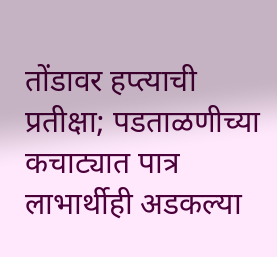तोंडावर हप्त्याची प्रतीक्षा; पडताळणीच्या कचाट्यात पात्र लाभार्थीही अडकल्या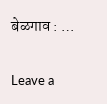बेळगाव : …

Leave a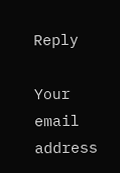Reply

Your email address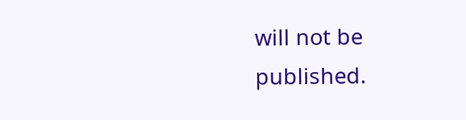will not be published.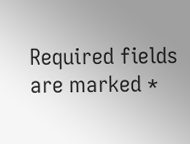Required fields are marked *